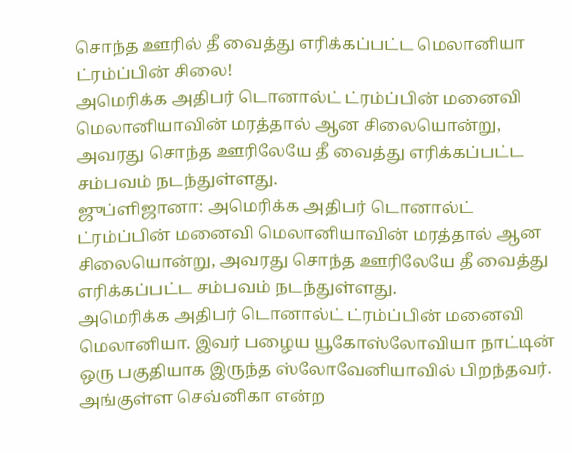சொந்த ஊரில் தீ வைத்து எரிக்கப்பட்ட மெலானியா ட்ரம்ப்பின் சிலை!
அமெரிக்க அதிபர் டொனால்ட் ட்ரம்ப்பின் மனைவி மெலானியாவின் மரத்தால் ஆன சிலையொன்று, அவரது சொந்த ஊரிலேயே தீ வைத்து எரிக்கப்பட்ட சம்பவம் நடந்துள்ளது.
ஜுப்ளிஜானா: அமெரிக்க அதிபர் டொனால்ட் ட்ரம்ப்பின் மனைவி மெலானியாவின் மரத்தால் ஆன சிலையொன்று, அவரது சொந்த ஊரிலேயே தீ வைத்து எரிக்கப்பட்ட சம்பவம் நடந்துள்ளது.
அமெரிக்க அதிபர் டொனால்ட் ட்ரம்ப்பின் மனைவி மெலானியா. இவர் பழைய யூகோஸ்லோவியா நாட்டின் ஒரு பகுதியாக இருந்த ஸ்லோவேனியாவில் பிறந்தவர். அங்குள்ள செவ்னிகா என்ற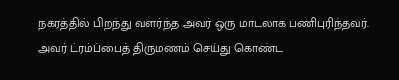நகரத்தில் பிறந்து வளர்ந்த அவர் ஒரு மாடலாக பணிபுரிந்தவர். அவர் ட்ரம்ப்பைத் திருமணம் செய்து கொண்ட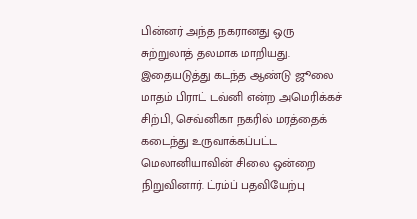பின்னர் அந்த நகரானது ஒரு சுற்றுலாத் தலமாக மாறியது.
இதையடுத்து கடந்த ஆண்டு ஜூலை மாதம் பிராட் டவ்னி என்ற அமெரிக்கச் சிற்பி, செவ்னிகா நகரில் மரத்தைக் கடைந்து உருவாக்கப்பட்ட மெலானியாவின் சிலை ஒன்றை நிறுவினார். ட்ரம்ப் பதவியேற்பு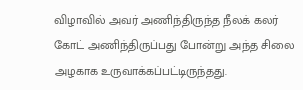விழாவில் அவர் அணிந்திருந்த நீலக் கலர் கோட் அணிந்திருப்பது போன்று அந்த சிலை அழகாக உருவாக்கப்பட்டிருந்தது.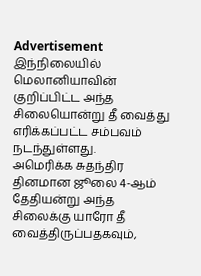Advertisement
இந்நிலையில் மெலானியாவின் குறிப்பிட்ட அந்த சிலையொன்று தீ வைத்து எரிக்கப்பட்ட சம்பவம் நடந்துள்ளது.
அமெரிக்க சுதந்திர தினமான ஜூலை 4-ஆம் தேதியன்று அந்த சிலைக்கு யாரோ தீ வைத்திருப்பதகவும்,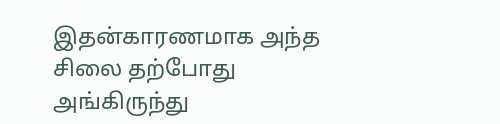இதன்காரணமாக அந்த சிலை தற்போது அங்கிருந்து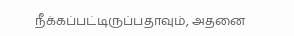நீக்கப்பட்டிருப்பதாவும், அதனை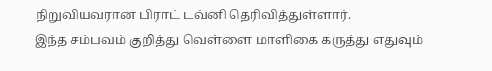நிறுவியவரான பிராட் டவ்னி தெரிவித்துள்ளார்.
இந்த சம்பவம் குறித்து வெள்ளை மாளிகை கருத்து எதுவும்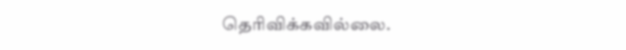தெரிவிக்கவில்லை.